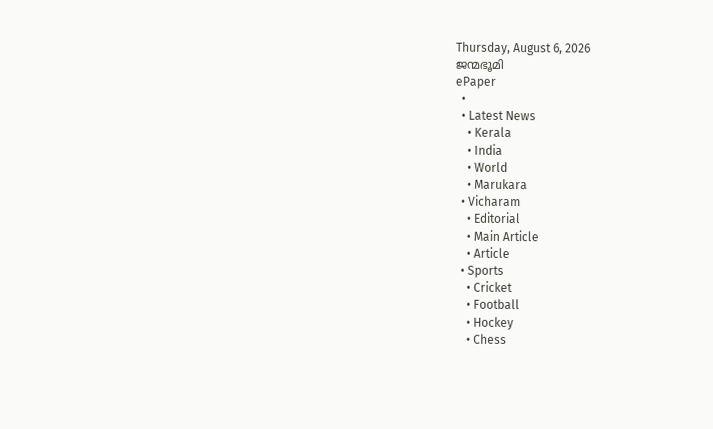Thursday, August 6, 2026
ജന്മഭൂമി
ePaper
  •
  • Latest News
    • Kerala
    • India
    • World
    • Marukara
  • Vicharam
    • Editorial
    • Main Article
    • Article
  • Sports
    • Cricket
    • Football
    • Hockey
    • Chess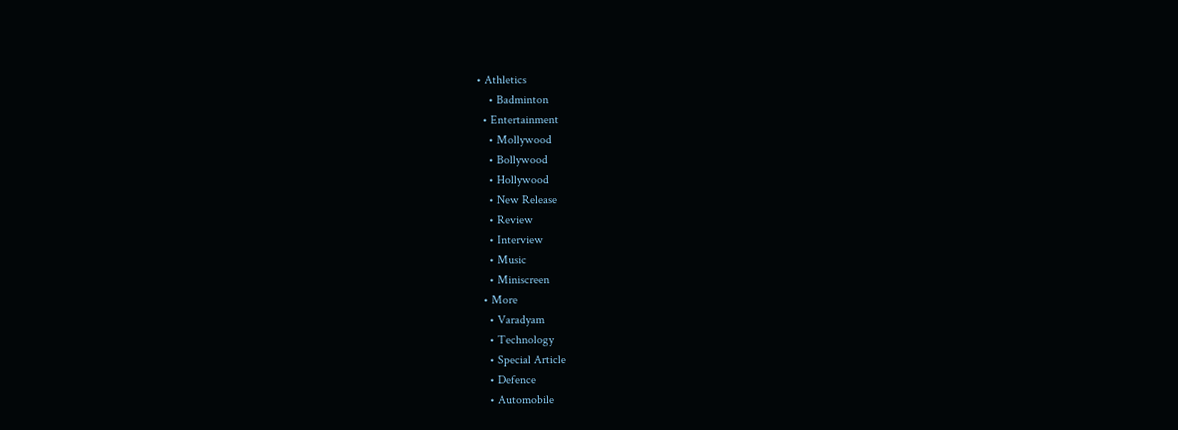• Athletics
    • Badminton
  • Entertainment
    • Mollywood
    • Bollywood
    • Hollywood
    • New Release
    • Review
    • Interview
    • Music
    • Miniscreen
  • More
    • Varadyam
    • Technology
    • Special Article
    • Defence
    • Automobile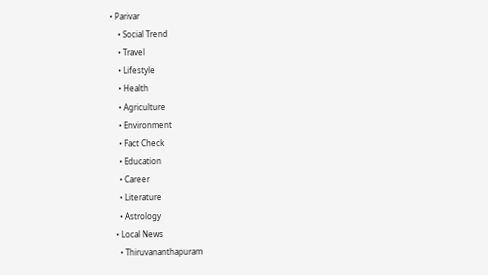• Parivar
    • Social Trend
    • Travel
    • Lifestyle
    • Health
    • Agriculture
    • Environment
    • Fact Check
    • Education
    • Career
    • Literature
    • Astrology
  • Local News
    • Thiruvananthapuram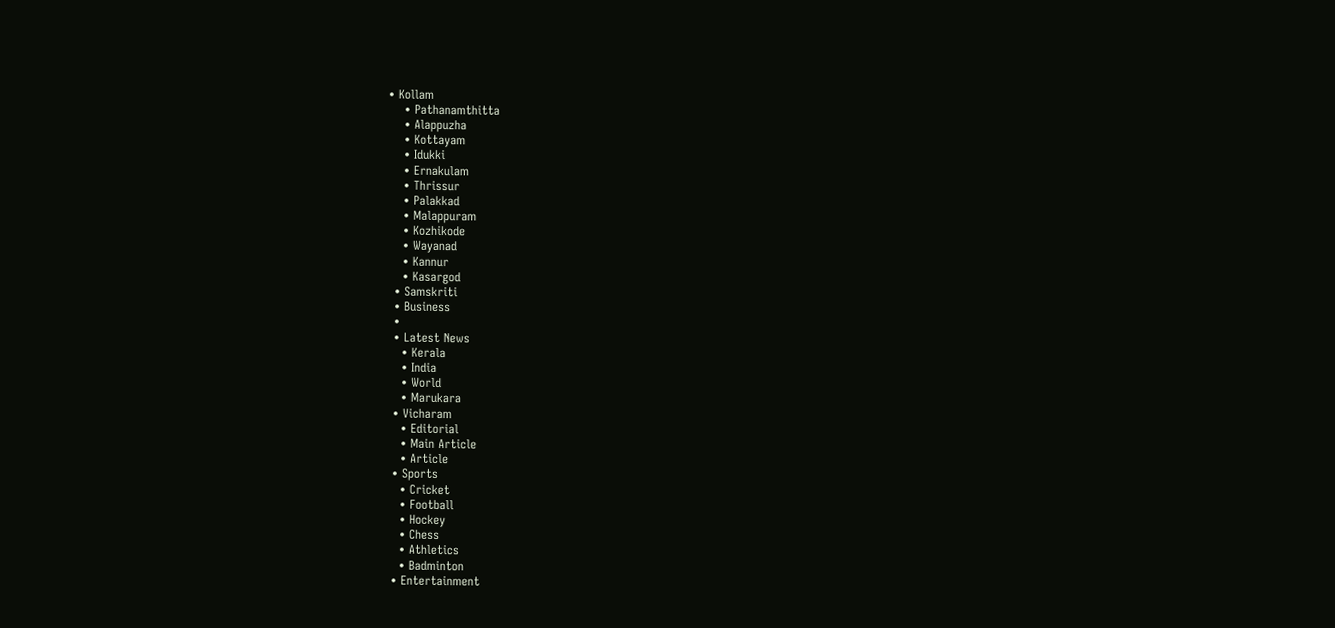• Kollam
    • Pathanamthitta
    • Alappuzha
    • Kottayam
    • Idukki
    • Ernakulam
    • Thrissur
    • Palakkad
    • Malappuram
    • Kozhikode
    • Wayanad
    • Kannur
    • Kasargod
  • Samskriti
  • Business
  •
  • Latest News
    • Kerala
    • India
    • World
    • Marukara
  • Vicharam
    • Editorial
    • Main Article
    • Article
  • Sports
    • Cricket
    • Football
    • Hockey
    • Chess
    • Athletics
    • Badminton
  • Entertainment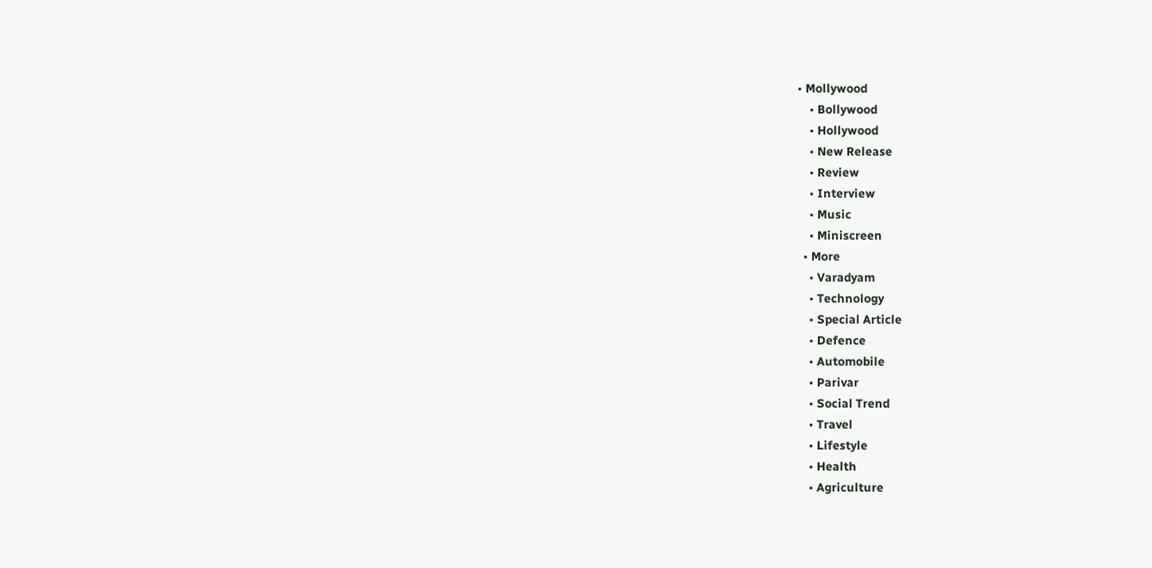• Mollywood
    • Bollywood
    • Hollywood
    • New Release
    • Review
    • Interview
    • Music
    • Miniscreen
  • More
    • Varadyam
    • Technology
    • Special Article
    • Defence
    • Automobile
    • Parivar
    • Social Trend
    • Travel
    • Lifestyle
    • Health
    • Agriculture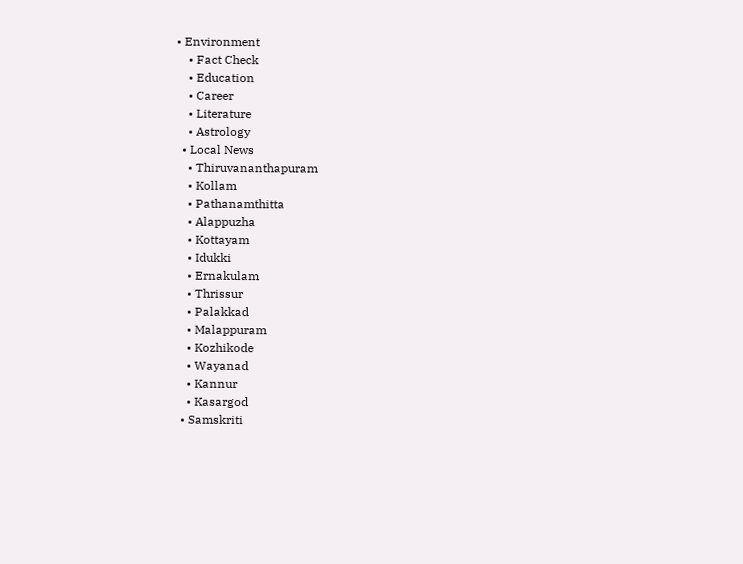• Environment
    • Fact Check
    • Education
    • Career
    • Literature
    • Astrology
  • Local News
    • Thiruvananthapuram
    • Kollam
    • Pathanamthitta
    • Alappuzha
    • Kottayam
    • Idukki
    • Ernakulam
    • Thrissur
    • Palakkad
    • Malappuram
    • Kozhikode
    • Wayanad
    • Kannur
    • Kasargod
  • Samskriti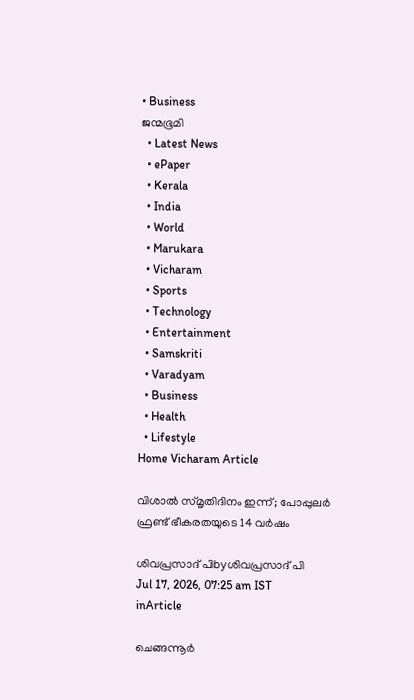• Business
ജന്മഭൂമി
  • Latest News
  • ePaper
  • Kerala
  • India
  • World
  • Marukara
  • Vicharam
  • Sports
  • Technology
  • Entertainment
  • Samskriti
  • Varadyam
  • Business
  • Health
  • Lifestyle
Home Vicharam Article

വിശാല്‍ സ്മൃതിദിനം ഇന്ന്; പോപ്പുലര്‍ ഫ്രണ്ട് ഭീകരതയുടെ 14 വര്‍ഷം

ശിവപ്രസാദ്‌ പിbyശിവപ്രസാദ്‌ പി
Jul 17, 2026, 07:25 am IST
inArticle

ചെങ്ങന്നൂര്‍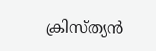ക്രിസ്ത്യന്‍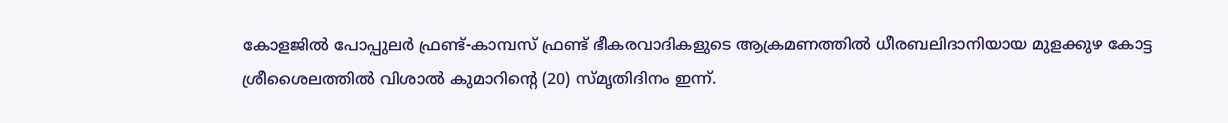കോളജില്‍ പോപ്പുലര്‍ ഫ്രണ്ട്-കാമ്പസ് ഫ്രണ്ട് ഭീകരവാദികളുടെ ആക്രമണത്തില്‍ ധീരബലിദാനിയായ മുളക്കുഴ കോട്ട ശ്രീശൈലത്തില്‍ വിശാല്‍ കുമാറിന്റെ (20) സ്മൃതിദിനം ഇന്ന്.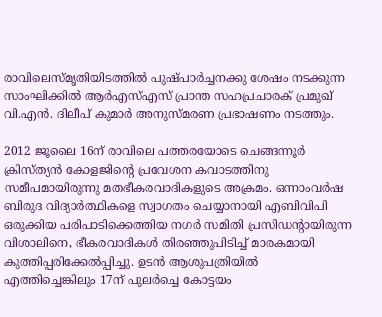രാവിലെസ്മൃതിയിടത്തില്‍ പുഷ്പാര്‍ച്ചനക്കു ശേഷം നടക്കുന്ന സാംഘിക്കില്‍ ആര്‍എസ്എസ് പ്രാന്ത സഹപ്രചാരക് പ്രമുഖ് വി.എന്‍. ദിലീപ് കുമാര്‍ അനുസ്മരണ പ്രഭാഷണം നടത്തും.

2012 ജൂലൈ 16ന് രാവിലെ പത്തരയോടെ ചെങ്ങന്നൂര്‍ ക്രിസ്ത്യന്‍ കോളജിന്റെ പ്രവേശന കവാടത്തിനു സമീപമായിരുന്നു മതഭീകരവാദികളുടെ അക്രമം. ഒന്നാംവര്‍ഷ ബിരുദ വിദ്യാര്‍ത്ഥികളെ സ്വാഗതം ചെയ്യാനായി എബിവിപി ഒരുക്കിയ പരിപാടിക്കെത്തിയ നഗര്‍ സമിതി പ്രസിഡന്റായിരുന്ന വിശാലിനെ, ഭീകരവാദികള്‍ തിരഞ്ഞുപിടിച്ച് മാരകമായി കുത്തിപ്പരിക്കേല്‍പ്പിച്ചു. ഉടന്‍ ആശുപത്രിയില്‍ എത്തിച്ചെങ്കിലും 17ന് പുലര്‍ച്ചെ കോട്ടയം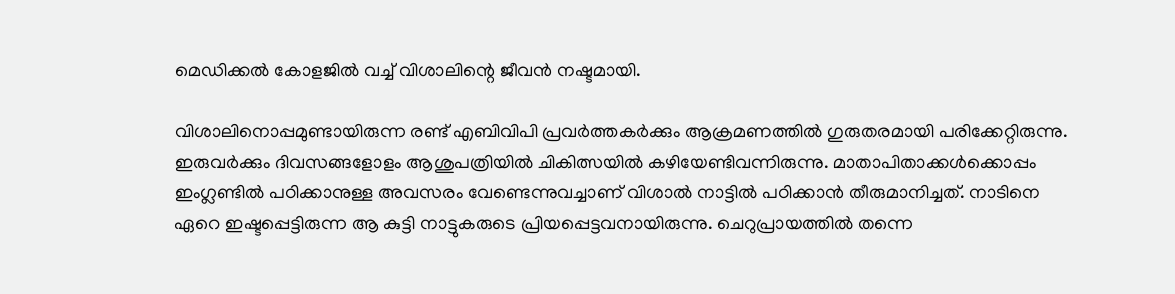മെഡിക്കല്‍ കോളജില്‍ വച്ച് വിശാലിന്റെ ജീവന്‍ നഷ്ടമായി.

വിശാലിനൊപ്പമുണ്ടായിരുന്ന രണ്ട് എബിവിപി പ്രവര്‍ത്തകര്‍ക്കും ആക്രമണത്തില്‍ ഗുരുതരമായി പരിക്കേറ്റിരുന്നു. ഇരുവര്‍ക്കും ദിവസങ്ങളോളം ആശുപത്രിയില്‍ ചികിത്സയില്‍ കഴിയേണ്ടിവന്നിരുന്നു. മാതാപിതാക്കള്‍ക്കൊപ്പം ഇംഗ്ലണ്ടില്‍ പഠിക്കാനുള്ള അവസരം വേണ്ടെന്നുവച്ചാണ് വിശാല്‍ നാട്ടില്‍ പഠിക്കാന്‍ തീരുമാനിച്ചത്. നാടിനെ ഏറെ ഇഷ്ടപ്പെട്ടിരുന്ന ആ കുട്ടി നാട്ടുകരുടെ പ്രിയപ്പെട്ടവനായിരുന്നു. ചെറുപ്രായത്തില്‍ തന്നെ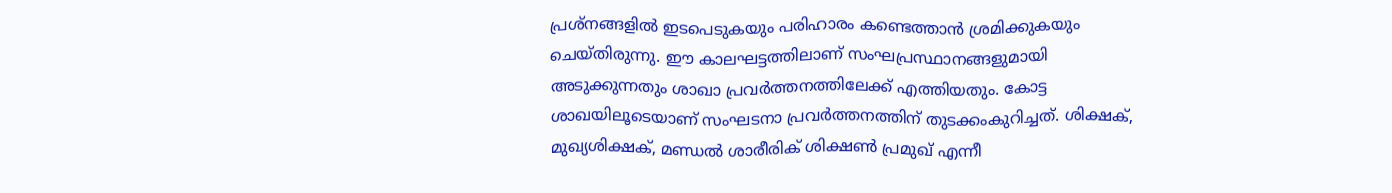പ്രശ്നങ്ങളില്‍ ഇടപെടുകയും പരിഹാരം കണ്ടെത്താന്‍ ശ്രമിക്കുകയും ചെയ്തിരുന്നു. ഈ കാലഘട്ടത്തിലാണ് സംഘപ്രസ്ഥാനങ്ങളുമായി അടുക്കുന്നതും ശാഖാ പ്രവര്‍ത്തനത്തിലേക്ക് എത്തിയതും. കോട്ട ശാഖയിലൂടെയാണ് സംഘടനാ പ്രവര്‍ത്തനത്തിന് തുടക്കംകുറിച്ചത്. ശിക്ഷക്, മുഖ്യശിക്ഷക്, മണ്ഡല്‍ ശാരീരിക് ശിക്ഷണ്‍ പ്രമുഖ് എന്നീ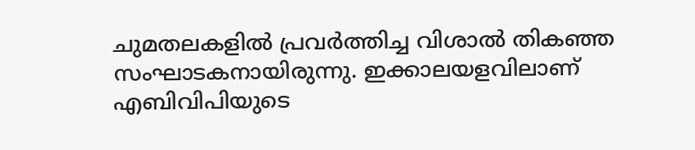ചുമതലകളില്‍ പ്രവര്‍ത്തിച്ച വിശാല്‍ തികഞ്ഞ സംഘാടകനായിരുന്നു. ഇക്കാലയളവിലാണ് എബിവിപിയുടെ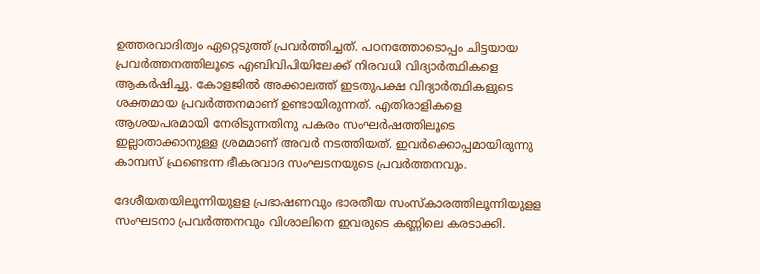ഉത്തരവാദിത്വം ഏറ്റെടുത്ത് പ്രവര്‍ത്തിച്ചത്. പഠനത്തോടൊപ്പം ചിട്ടയായ പ്രവര്‍ത്തനത്തിലൂടെ എബിവിപിയിലേക്ക് നിരവധി വിദ്യാര്‍ത്ഥികളെ ആകര്‍ഷിച്ചു. കോളജില്‍ അക്കാലത്ത് ഇടതുപക്ഷ വിദ്യാര്‍ത്ഥികളുടെ ശക്തമായ പ്രവര്‍ത്തനമാണ് ഉണ്ടായിരുന്നത്. എതിരാളികളെ ആശയപരമായി നേരിടുന്നതിനു പകരം സംഘര്‍ഷത്തിലൂടെ ഇല്ലാതാക്കാനുള്ള ശ്രമമാണ് അവര്‍ നടത്തിയത്. ഇവര്‍ക്കൊപ്പമായിരുന്നു കാമ്പസ് ഫ്രണ്ടെന്ന ഭീകരവാദ സംഘടനയുടെ പ്രവര്‍ത്തനവും.

ദേശീയതയിലൂന്നിയുളള പ്രഭാഷണവും ഭാരതീയ സംസ്‌കാരത്തിലൂന്നിയുളള സംഘടനാ പ്രവര്‍ത്തനവും വിശാലിനെ ഇവരുടെ കണ്ണിലെ കരടാക്കി.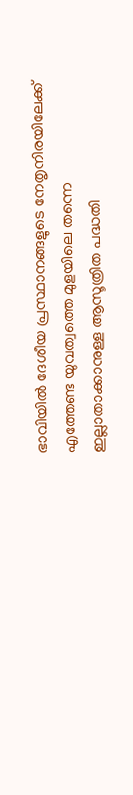ഭാവിയില്‍ ദേശീയ പ്രസ്ഥാനങ്ങളുടെ നേതൃനിരയിലേക്ക് എത്തേണ്ട യുവത്വത്തെ മുളയിലെ തന്നെ ഇല്ലാതാക്കാനുള്ള ആസൂത്രിത പദ്ധതി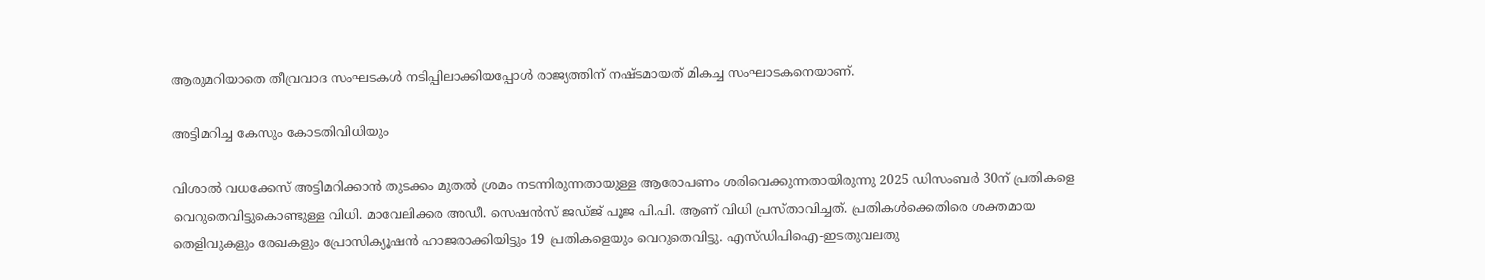ആരുമറിയാതെ തീവ്രവാദ സംഘടകള്‍ നടിപ്പിലാക്കിയപ്പോള്‍ രാജ്യത്തിന് നഷ്ടമായത് മികച്ച സംഘാടകനെയാണ്.

അട്ടിമറിച്ച കേസും കോടതിവിധിയും

വിശാല്‍ വധക്കേസ് അട്ടിമറിക്കാന്‍ തുടക്കം മുതല്‍ ശ്രമം നടന്നിരുന്നതായുള്ള ആരോപണം ശരിവെക്കുന്നതായിരുന്നു 2025 ഡിസംബര്‍ 30ന് പ്രതികളെ വെറുതെവിട്ടുകൊണ്ടുള്ള വിധി. മാവേലിക്കര അഡീ. സെഷന്‍സ് ജഡ്ജ് പൂജ പി.പി. ആണ് വിധി പ്രസ്താവിച്ചത്. പ്രതികള്‍ക്കെതിരെ ശക്തമായ തെളിവുകളും രേഖകളും പ്രോസിക്യൂഷന്‍ ഹാജരാക്കിയിട്ടും 19 പ്രതികളെയും വെറുതെവിട്ടു. എസ്ഡിപിഐ-ഇടതുവലതു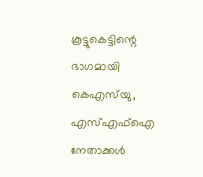കൂട്ടുകെട്ടിന്റെ ഭാഗമായി കെഎസ്‌യു, എസ്എഫ്‌ഐ നേതാക്കള്‍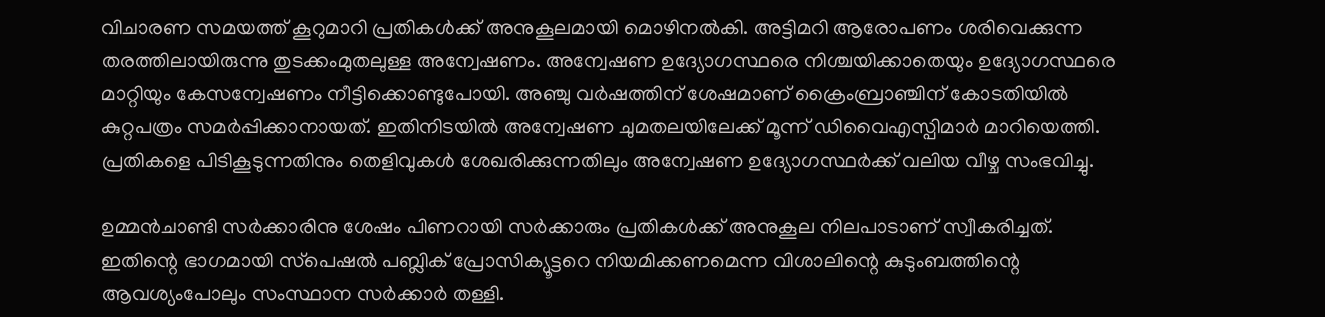വിചാരണ സമയത്ത് കൂറുമാറി പ്രതികള്‍ക്ക് അനുകൂലമായി മൊഴിനല്‍കി. അട്ടിമറി ആരോപണം ശരിവെക്കുന്ന തരത്തിലായിരുന്നു തുടക്കംമുതലുള്ള അന്വേഷണം. അന്വേഷണ ഉദ്യോഗസ്ഥരെ നിശ്ചയിക്കാതെയും ഉദ്യോഗസ്ഥരെ മാറ്റിയും കേസന്വേഷണം നീട്ടിക്കൊണ്ടുപോയി. അഞ്ചു വര്‍ഷത്തിന് ശേഷമാണ് ക്രൈംബ്രാഞ്ചിന് കോടതിയില്‍ കുറ്റപത്രം സമര്‍പ്പിക്കാനായത്. ഇതിനിടയില്‍ അന്വേഷണ ചുമതലയിലേക്ക് മൂന്ന് ഡിവൈഎസ്പിമാര്‍ മാറിയെത്തി. പ്രതികളെ പിടികൂടുന്നതിനും തെളിവുകള്‍ ശേഖരിക്കുന്നതിലും അന്വേഷണ ഉദ്യോഗസ്ഥര്‍ക്ക് വലിയ വീഴ്ച സംഭവിച്ചു.

ഉമ്മന്‍ചാണ്ടി സര്‍ക്കാരിനു ശേഷം പിണറായി സര്‍ക്കാരും പ്രതികള്‍ക്ക് അനുകൂല നിലപാടാണ് സ്വീകരിച്ചത്. ഇതിന്റെ ഭാഗമായി സ്‌പെഷല്‍ പബ്ലിക് പ്രോസിക്യൂട്ടറെ നിയമിക്കണമെന്ന വിശാലിന്റെ കുടുംബത്തിന്റെ ആവശ്യംപോലും സംസ്ഥാന സര്‍ക്കാര്‍ തള്ളി.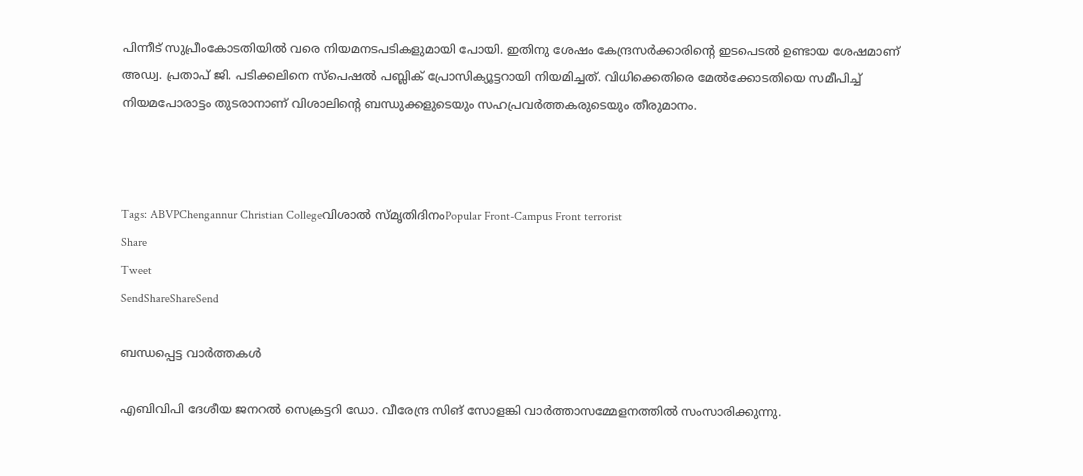പിന്നീട് സുപ്രീംകോടതിയില്‍ വരെ നിയമനടപടികളുമായി പോയി. ഇതിനു ശേഷം കേന്ദ്രസര്‍ക്കാരിന്റെ ഇടപെടല്‍ ഉണ്ടായ ശേഷമാണ് അഡ്വ. പ്രതാപ് ജി. പടിക്കലിനെ സ്‌പെഷല്‍ പബ്ലിക് പ്രോസിക്യൂട്ടറായി നിയമിച്ചത്. വിധിക്കെതിരെ മേല്‍ക്കോടതിയെ സമീപിച്ച് നിയമപോരാട്ടം തുടരാനാണ് വിശാലിന്റെ ബന്ധുക്കളുടെയും സഹപ്രവര്‍ത്തകരുടെയും തീരുമാനം.



Tags: ABVPChengannur Christian Collegeവിശാല്‍ സ്മൃതിദിനംPopular Front-Campus Front terrorist
Share
Tweet
SendShareShareSend

ബന്ധപ്പെട്ട വാര്‍ത്തകള്‍

എബിവിപി ദേശീയ ജനറല്‍ സെക്രട്ടറി ഡോ. വീരേന്ദ്ര സിങ് സോളങ്കി വാര്‍ത്താസമ്മേളനത്തില്‍ സംസാരിക്കുന്നു.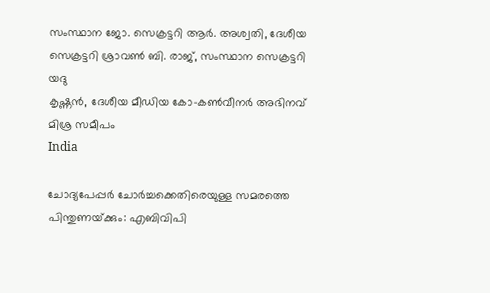സംസ്ഥാന ജോ. സെക്രട്ടറി ആര്‍. അശ്വതി, ദേശീയ സെക്രട്ടറി ശ്രാവണ്‍ ബി. രാജ്, സംസ്ഥാന സെക്രട്ടറി യദു
കൃഷ്ണന്‍, ദേശീയ മീഡിയ കോ-കണ്‍വീനര്‍ അഭിനവ് മിശ്ര സമീപം
India

ചോദ്യപേപ്പര്‍ ചോര്‍ച്ചക്കെതിരെയുള്ള സമരത്തെ പിന്തുണയ്‌ക്കും: എബിവിപി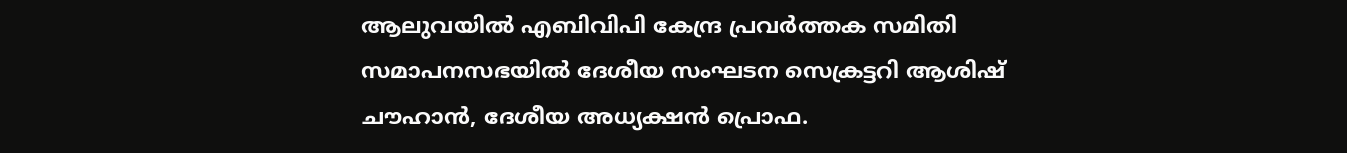ആലുവയില്‍ എബിവിപി കേന്ദ്ര പ്രവര്‍ത്തക സമിതി സമാപനസഭയില്‍ ദേശീയ സംഘടന സെക്രട്ടറി ആശിഷ് ചൗഹാന്‍, ദേശീയ അധ്യക്ഷന്‍ പ്രൊഫ.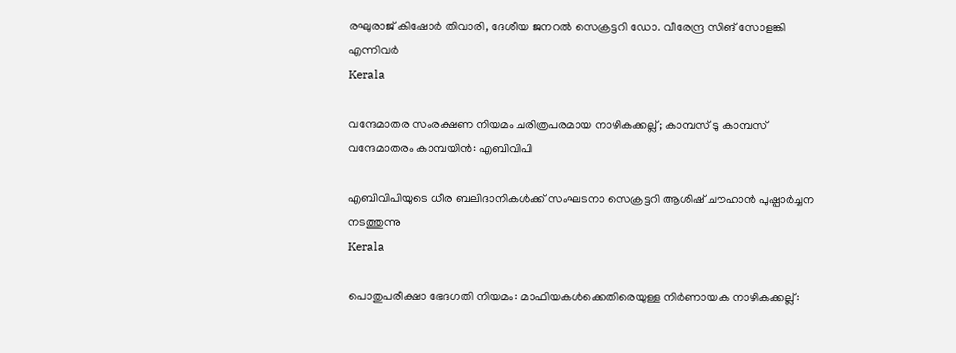രഘുരാജ് കിഷോര്‍ തിവാരി, ദേശീയ ജനറല്‍ സെക്രട്ടറി ഡോ. വീരേന്ദ്ര സിങ് സോളങ്കി എന്നിവര്‍
Kerala

വന്ദേമാതര സംരക്ഷണ നിയമം ചരിത്രപരമായ നാഴികക്കല്ല്; കാമ്പസ് ടു കാമ്പസ് വന്ദേമാതരം കാമ്പയിന്‍: എബിവിപി

എബിവിപിയുടെ ധീര ബലിദാനികള്‍ക്ക് സംഘടനാ സെക്രട്ടറി ആശിഷ് ചൗഹാന്‍ പുഷ്പാര്‍ച്ചന നടത്തുന്നു
Kerala

പൊതുപരീക്ഷാ ഭേദഗതി നിയമം: മാഫിയകള്‍ക്കെതിരെയുള്ള നിര്‍ണായക നാഴികക്കല്ല്: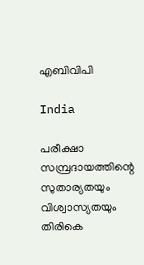എബിവിപി

India

പരീക്ഷാ സമ്പ്രദായത്തിന്റെ സുതാര്യതയും വിശ്വാസ്യതയും തിരികെ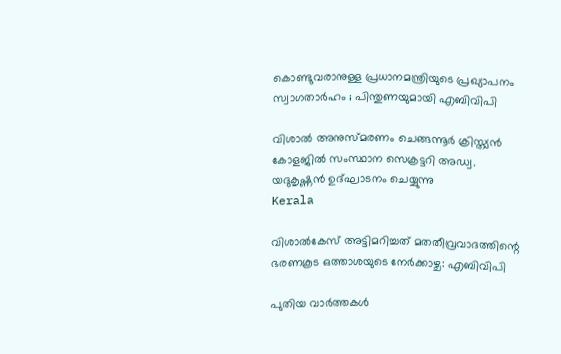കൊണ്ടുവരാനുള്ള പ്രധാനമന്ത്രിയുടെ പ്രഖ്യാപനം സ്വാഗതാർഹം ; പിന്തുണയുമായി എബിവിപി

വിശാല്‍ അനുസ്മരണം ചെങ്ങന്നൂര്‍ ക്രിസ്ത്യന്‍ കോളജില്‍ സംസ്ഥാന സെക്രട്ടറി അഡ്വ. യദുകൃഷ്ണന്‍ ഉദ്ഘാടനം ചെയ്യുന്നു
Kerala

വിശാല്‍കേസ് അട്ടിമറിച്ചത് മതതീവ്രവാദത്തിന്റെ ഭരണകൂട ഒത്താശയുടെ നേര്‍ക്കാഴ്ച: എബിവിപി

പുതിയ വാര്‍ത്തകള്‍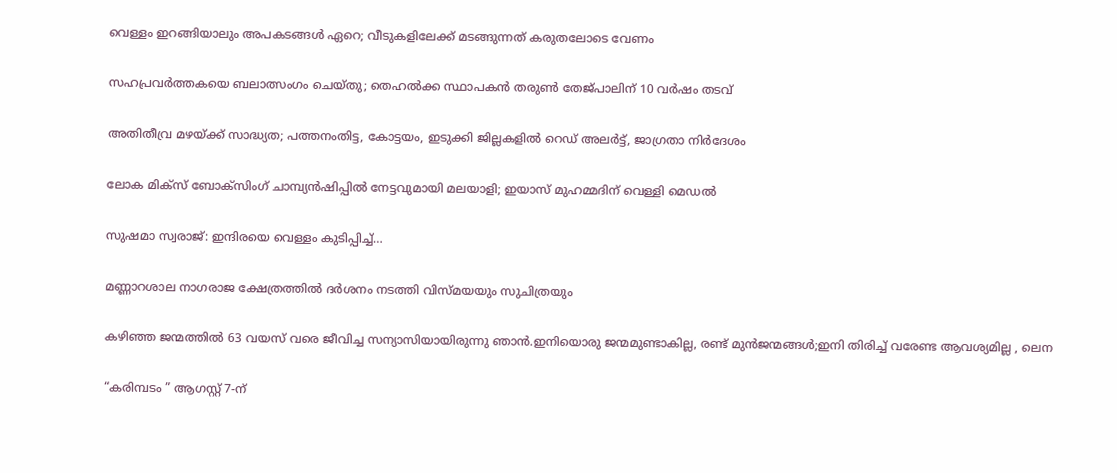വെള്ളം ഇറങ്ങിയാലും അപകടങ്ങള്‍ ഏറെ; വീടുകളിലേക്ക് മടങ്ങുന്നത് കരുതലോടെ വേണം

സഹപ്രവർത്തകയെ ബലാത്സംഗം ചെയ്തു; തെഹൽക്ക സ്ഥാപകൻ തരുൺ തേജ്പാലിന് 10 വർഷം തടവ്

അതിതീവ്ര മഴയ്‌ക്ക് സാദ്ധ്യത; പത്തനംതിട്ട, കോട്ടയം, ഇടുക്കി ജില്ലകളിൽ റെഡ് അലർട്ട്, ജാഗ്രതാ നിർദേശം

ലോക മിക്സ് ബോക്സിംഗ് ചാമ്പ്യൻഷിപ്പിൽ നേട്ടവുമായി മലയാളി; ഇയാസ് മുഹമ്മദിന് വെള്ളി മെഡൽ

സുഷമാ സ്വരാജ്: ഇന്ദിരയെ വെള്ളം കുടിപ്പിച്ച്…

മണ്ണാറശാല നാഗരാജ ക്ഷേത്രത്തിൽ ദർശനം നടത്തി വിസ്മയയും സുചിത്രയും

കഴിഞ്ഞ ജന്മത്തിൽ 63 വയസ് വരെ ജീവിച്ച സന്യാസിയായിരുന്നു ഞാൻ.ഇനിയൊരു ജന്മമുണ്ടാകില്ല, രണ്ട് മുൻജന്മങ്ങൾ;ഇനി തിരിച്ച് വരേണ്ട ആവശ്യമില്ല , ലെന

“കരിമ്പടം ” ആഗസ്റ്റ് 7-ന്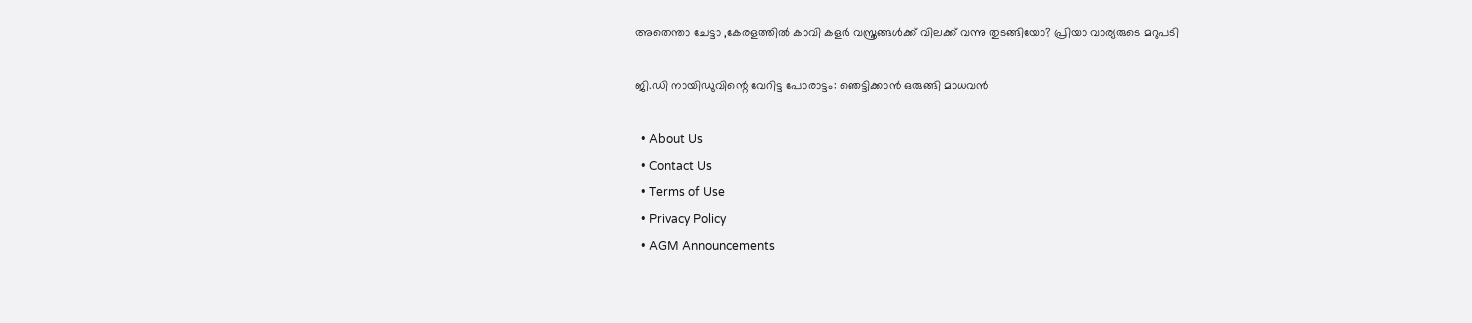അതെന്താ ചേട്ടാ ,കേരളത്തിൽ കാവി കളർ വസ്ത്രങ്ങൾക്ക് വിലക്ക് വന്നു തുടങ്ങിയോ? പ്രിയാ വാര്യരുടെ മറുപടി

ജി.ഡി നായിഡുവിന്റെ വേറിട്ട പോരാട്ടം: ഞെട്ടിക്കാൻ ഒരുങ്ങി മാധവൻ

  • About Us
  • Contact Us
  • Terms of Use
  • Privacy Policy
  • AGM Announcements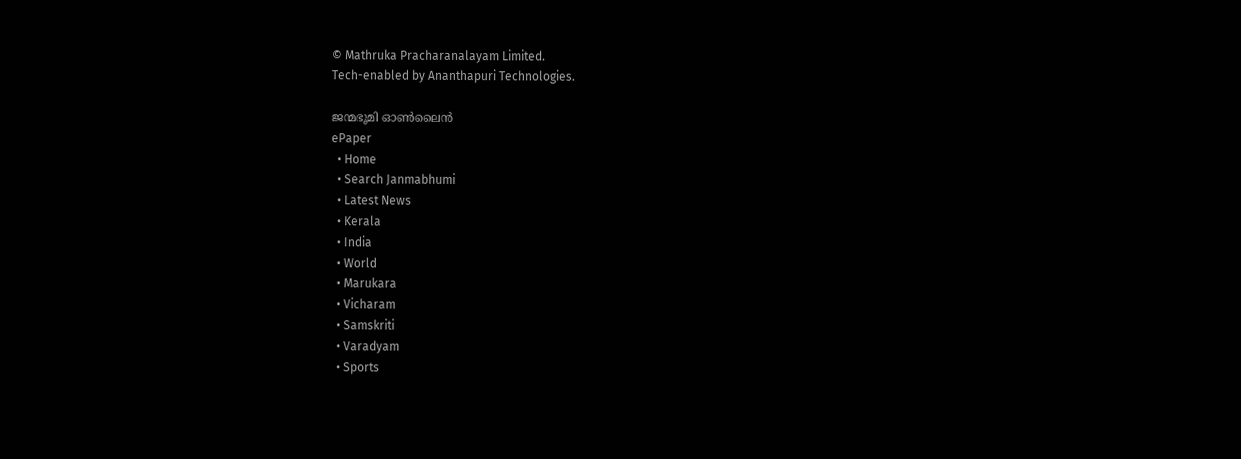© Mathruka Pracharanalayam Limited.
Tech-enabled by Ananthapuri Technologies.

ജന്മഭൂമി ഓണ്‍ലൈന്‍
ePaper
  • Home
  • Search Janmabhumi
  • Latest News
  • Kerala
  • India
  • World
  • Marukara
  • Vicharam
  • Samskriti
  • Varadyam
  • Sports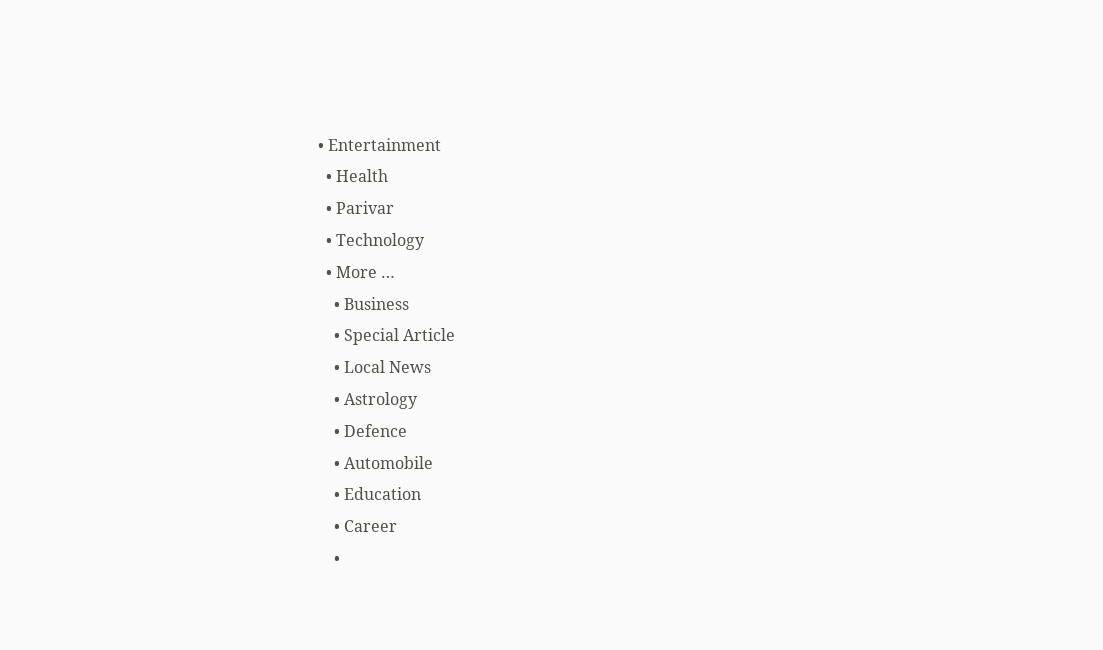• Entertainment
  • Health
  • Parivar
  • Technology
  • More …
    • Business
    • Special Article
    • Local News
    • Astrology
    • Defence
    • Automobile
    • Education
    • Career
    •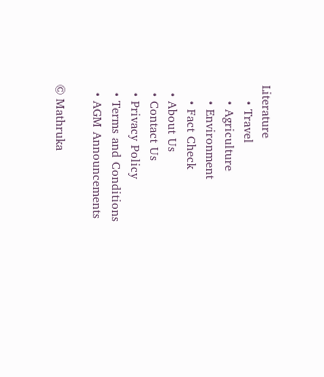Literature
    • Travel
    • Agriculture
    • Environment
    • Fact Check
  • About Us
  • Contact Us
  • Privacy Policy
  • Terms and Conditions
  • AGM Announcements

© Mathruka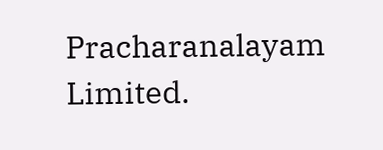Pracharanalayam Limited.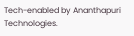Tech-enabled by Ananthapuri Technologies.